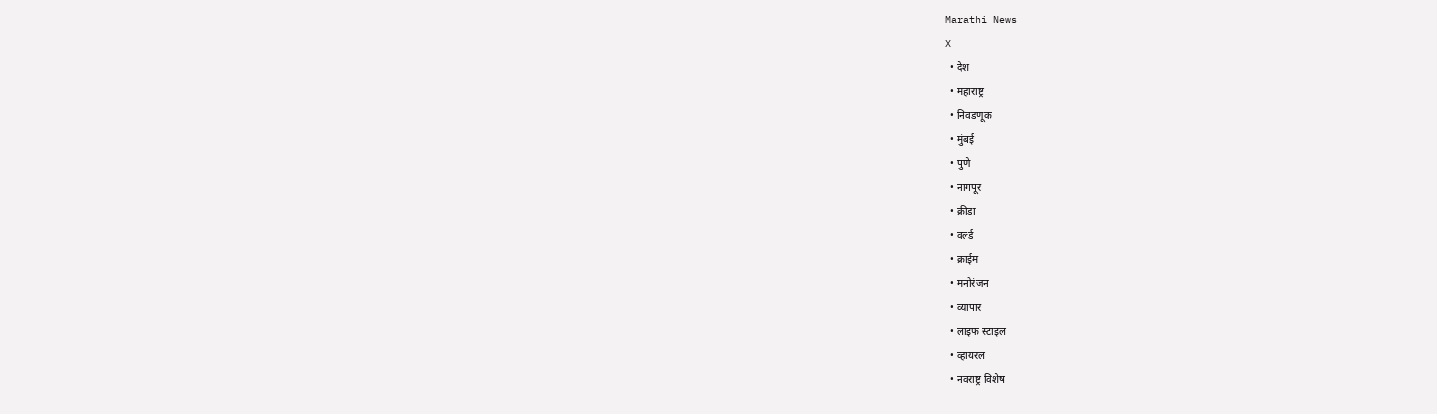Marathi News
X
  • देश
  • महाराष्ट्र
  • निवडणूक
  • मुंबई
  • पुणे
  • नागपूर
  • क्रीडा
  • वर्ल्ड
  • क्राईम
  • मनोरंजन
  • व्यापार
  • लाइफ स्टाइल
  • व्हायरल
  • नवराष्ट्र विशेष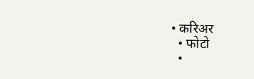• करिअर
  • फोटो
  •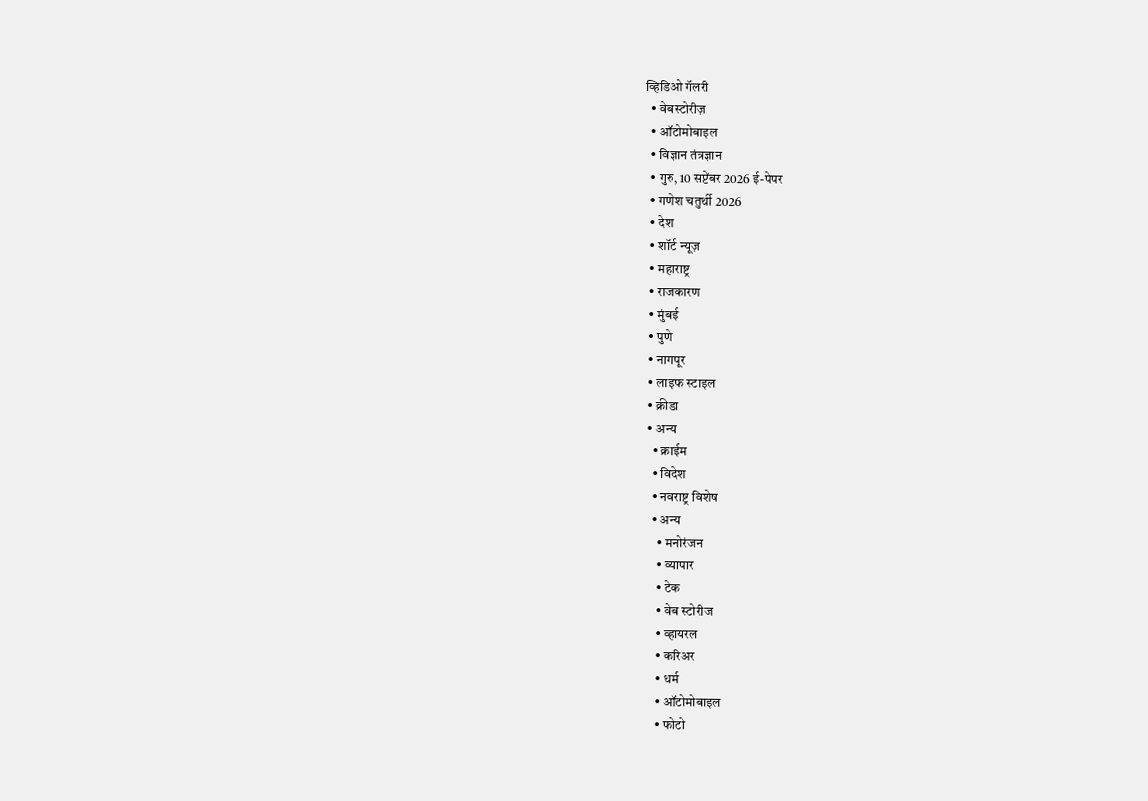व्हिडिओ गॅलरी
  • वेबस्टोरीज़
  • ऑटोमोबाइल
  • विज्ञान तंत्रज्ञान
  • गुरु, 10 सप्टेंबर 2026 ई-पेपर
  • गणेश चतुर्थी 2026
  • देश
  • शॉर्ट न्यूज़
  • महाराष्ट्र
  • राजकारण
  • मुंबई
  • पुणे
  • नागपूर
  • लाइफ स्टाइल
  • क्रीडा
  • अन्य
    • क्राईम
    • विदेश
    • नवराष्ट्र विशेष
    • अन्य
      • मनोरंजन
      • व्यापार
      • टेक
      • वेब स्टोरीज
      • व्हायरल
      • करिअर
      • धर्म
      • ऑटोमोबाइल
      • फोटो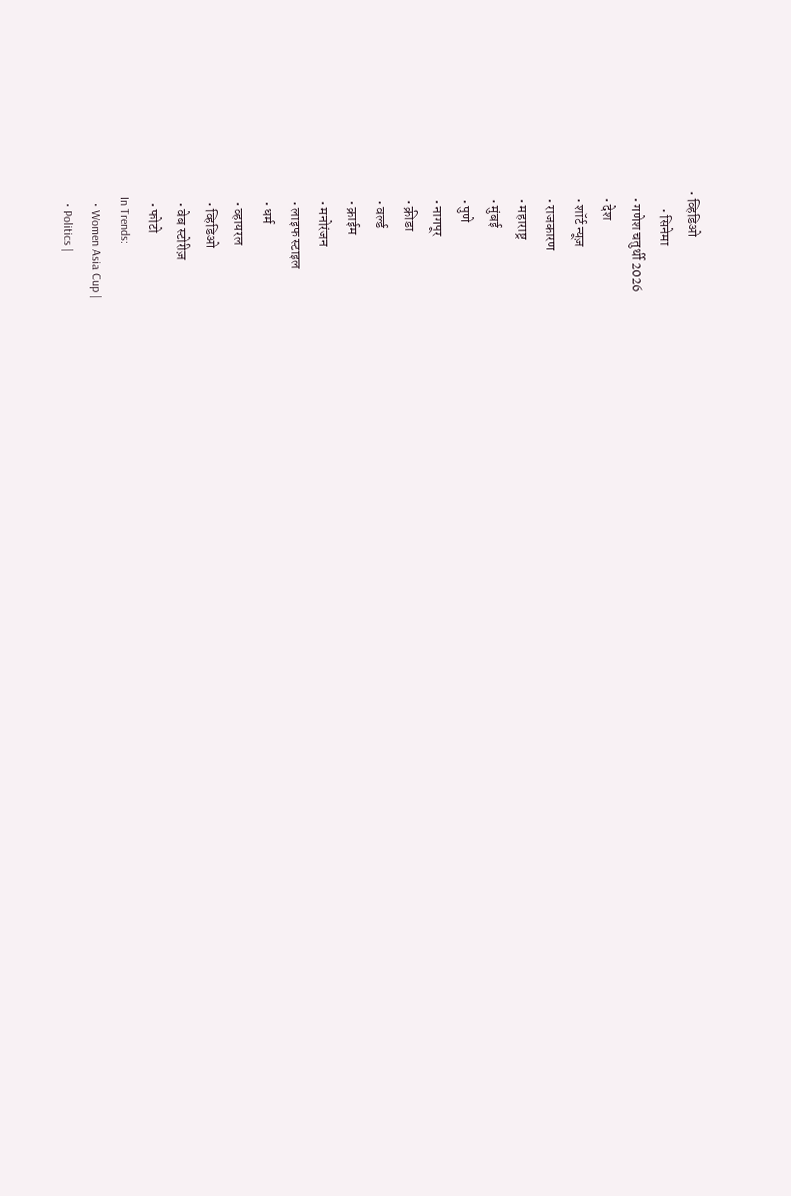• व्हिडिओ
      • सिनेमा
  • गणेश चतुर्थी 2026
  • देश
  • शॉर्ट न्यूज़
  • राजकारण
  • महाराष्ट्र
  • मुंबई
  • पुणे
  • नागपूर
  • क्रीडा
  • वर्ल्ड
  • क्राईम
  • मनोरंजन
  • लाइफ स्टाइल
  • धर्म
  • व्हायरल
  • व्हिडिओ
  • वेब स्टोरीज़
  • फोटो
In Trends:
  • Women Asia Cup |
  • Politics |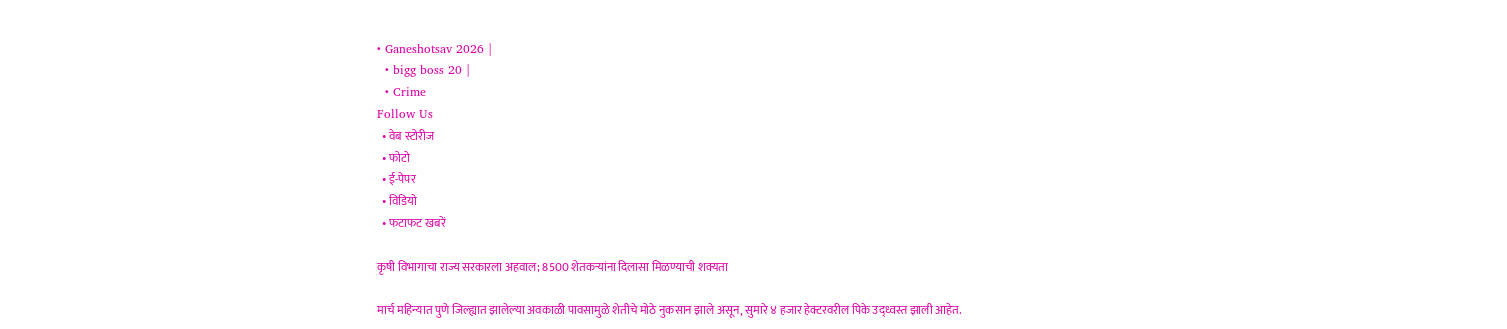• Ganeshotsav 2026 |
  • bigg boss 20 |
  • Crime
Follow Us
  • वेब स्टोरीज
  • फोटो
  • ई-पेपर
  • विडियो
  • फटाफट खबरें

कृषी विभागाचा राज्य सरकारला अहवाल; 8500 शेतकऱ्यांना दिलासा मिळण्याची शक्यता

मार्च महिन्यात पुणे जिल्ह्यात झालेल्या अवकाळी पावसामुळे शेतीचे मोठे नुकसान झाले असून, सुमारे ४ हजार हेक्टरवरील पिके उद्ध्वस्त झाली आहेत.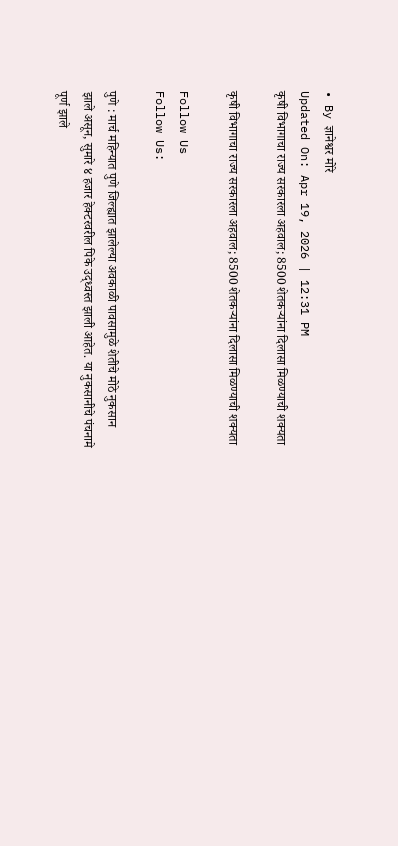• By ज्ञानेश्वर मोरे
Updated On: Apr 19, 2026 | 12:31 PM
कृषी विभागाचा राज्य सरकारला अहवाल; 8500 शेतकऱ्यांना दिलासा मिळण्याची शक्यता

कृषी विभागाचा राज्य सरकारला अहवाल; 8500 शेतकऱ्यांना दिलासा मिळण्याची शक्यता

Follow Us
Follow Us:

पुणे : मार्च महिन्यात पुणे जिल्ह्यात झालेल्या अवकाळी पावसामुळे शेतीचे मोठे नुकसान झाले असून, सुमारे ४ हजार हेक्टरवरील पिके उद्ध्वस्त झाली आहेत. या नुकसानीचे पंचनामे पूर्ण झाले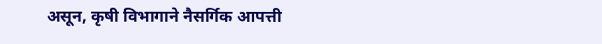असून, कृषी विभागाने नैसर्गिक आपत्ती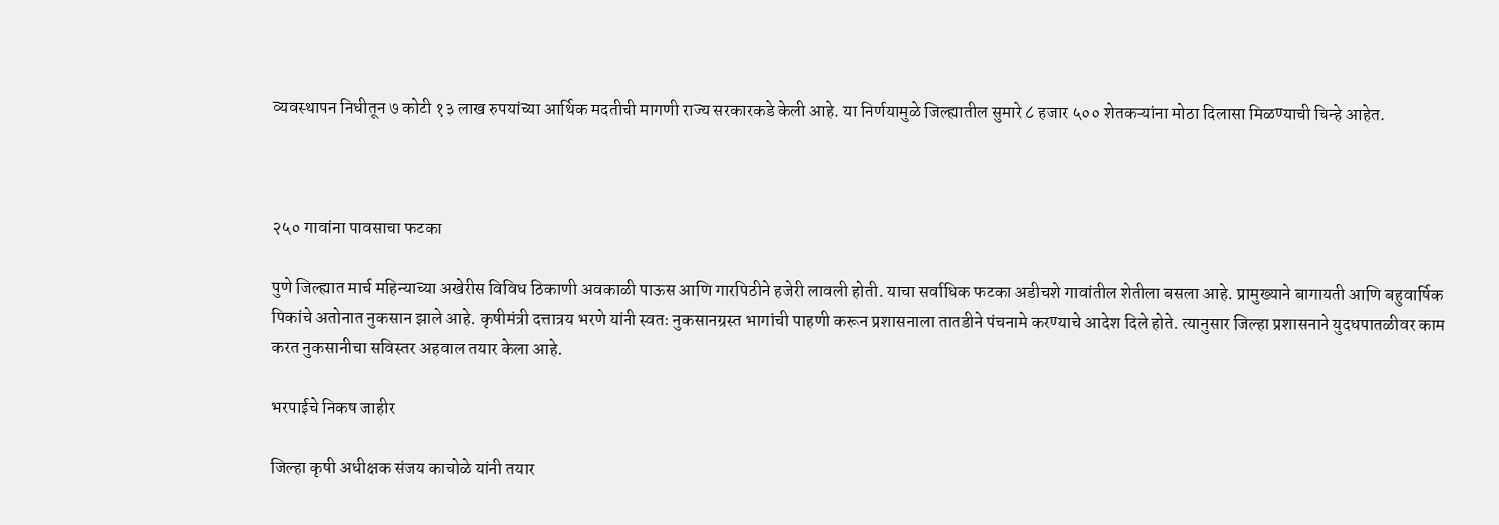व्यवस्थापन निधीतून ७ कोटी १३ लाख रुपयांच्या आर्थिक मदतीची मागणी राज्य सरकारकडे केली आहे. या निर्णयामुळे जिल्ह्यातील सुमारे ८ हजार ५०० शेतकऱ्यांना मोठा दिलासा मिळण्याची चिन्हे आहेत.



२५० गावांना पावसाचा फटका

पुणे जिल्ह्यात मार्च महिन्याच्या अखेरीस विविध ठिकाणी अवकाळी पाऊस आणि गारपिठीने हजेरी लावली होती. याचा सर्वाधिक फटका अडीचशे गावांतील शेतीला बसला आहे. प्रामुख्याने बागायती आणि बहुवार्षिक पिकांचे अतोनात नुकसान झाले आहे. कृषीमंत्री दत्तात्रय भरणे यांनी स्वतः नुकसानग्रस्त भागांची पाहणी करून प्रशासनाला तातडीने पंचनामे करण्याचे आदेश दिले होते. त्यानुसार जिल्हा प्रशासनाने युदधपातळीवर काम करत नुकसानीचा सविस्तर अहवाल तयार केला आहे.

भरपाईचे निकष जाहीर

जिल्हा कृषी अधीक्षक संजय काचोळे यांनी तयार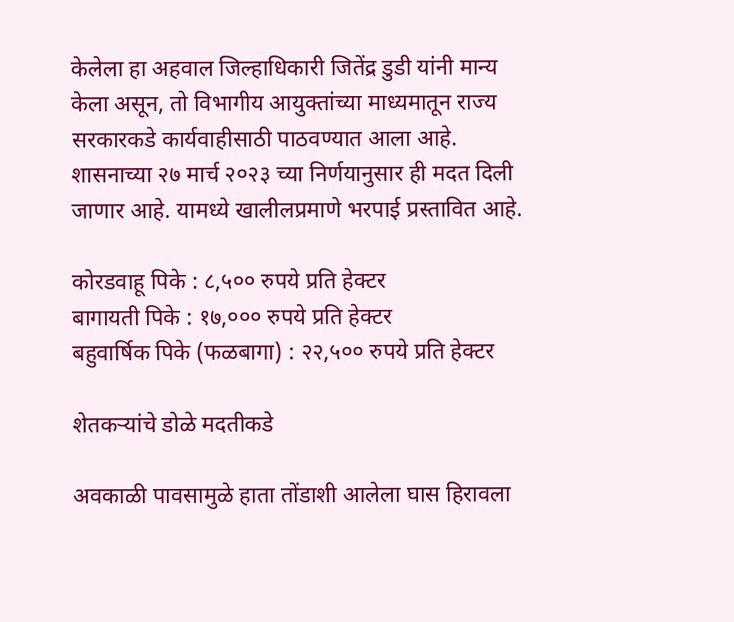केलेला हा अहवाल जिल्हाधिकारी जितेंद्र डुडी यांनी मान्य केला असून, तो विभागीय आयुक्तांच्या माध्यमातून राज्य सरकारकडे कार्यवाहीसाठी पाठवण्यात आला आहे. शासनाच्या २७ मार्च २०२३ च्या निर्णयानुसार ही मदत दिली जाणार आहे. यामध्ये खालीलप्रमाणे भरपाई प्रस्तावित आहे.

कोरडवाहू पिके : ८,५०० रुपये प्रति हेक्टर
बागायती पिके : १७,००० रुपये प्रति हेक्टर
बहुवार्षिक पिके (फळबागा) : २२,५०० रुपये प्रति हेक्टर

शेतकऱ्यांचे डोळे मदतीकडे

अवकाळी पावसामुळे हाता तोंडाशी आलेला घास हिरावला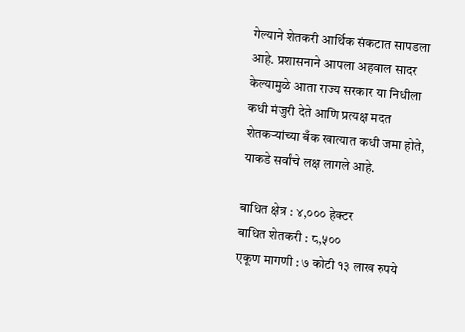गेल्याने शेतकरी आर्थिक संकटात सापडला आहे. प्रशासनाने आपला अहवाल सादर केल्यामुळे आता राज्य सरकार या निधीला कधी मंजुरी देते आणि प्रत्यक्ष मदत शेतकऱ्यांच्या बँक खात्यात कधी जमा होते, याकडे सर्वांचे लक्ष लागले आहे.

बाधित क्षेत्र : ४,००० हेक्टर
बाधित शेतकरी : ८,५००
एकूण मागणी : ७ कोटी १३ लाख रुपये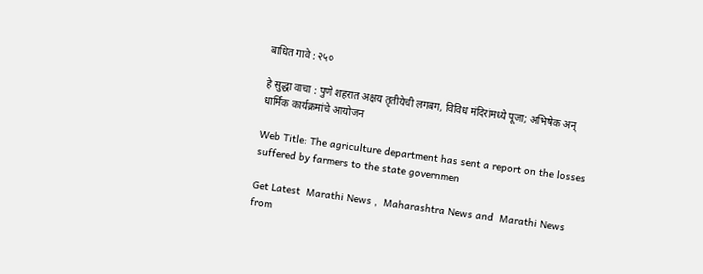बाधित गावे : २५०

हे सुद्धा वाचा : पुणे शहरात अक्षय तृतीयेची लगबग, विविध मंदिरांमध्ये पूजा; अभिषेक अन् धार्मिक कार्यक्रमांचे आयोजन

Web Title: The agriculture department has sent a report on the losses suffered by farmers to the state governmen

Get Latest  Marathi News ,  Maharashtra News and  Marathi News from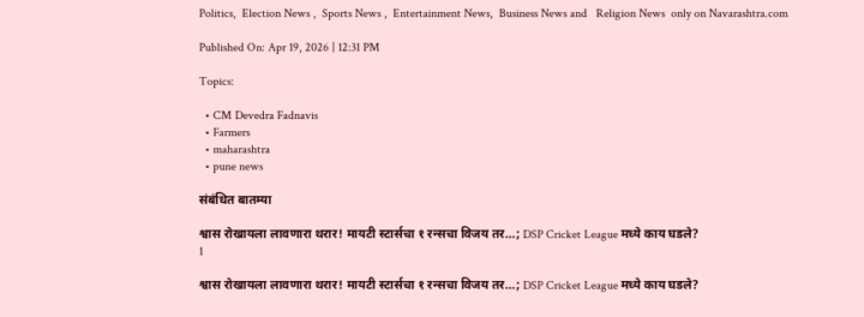Politics,  Election News ,  Sports News ,  Entertainment News,  Business News and   Religion News  only on Navarashtra.com

Published On: Apr 19, 2026 | 12:31 PM

Topics:

  • CM Devedra Fadnavis
  • Farmers
  • maharashtra
  • pune news

संबंधित बातम्या

श्वास रोखायला लावणारा थरार! मायटी स्टार्सचा १ रन्सचा विजय तर…; DSP Cricket League मध्ये काय घडले?
1

श्वास रोखायला लावणारा थरार! मायटी स्टार्सचा १ रन्सचा विजय तर…; DSP Cricket League मध्ये काय घडले?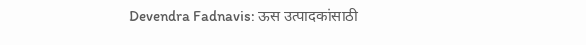Devendra Fadnavis: ऊस उत्पादकांसाठी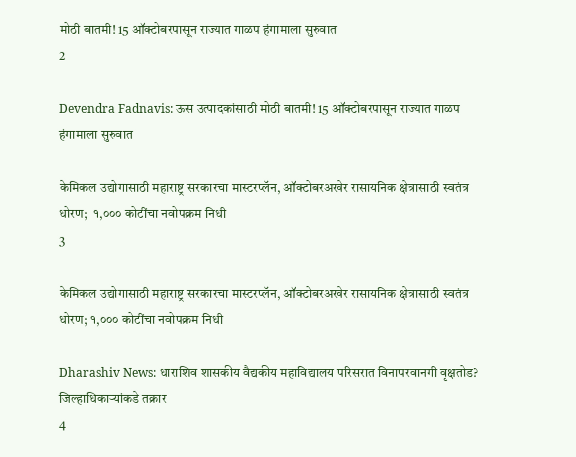मोठी बातमी! 15 ऑक्टोबरपासून राज्यात गाळप हंगामाला सुरुवात
2

Devendra Fadnavis: ऊस उत्पादकांसाठी मोठी बातमी! 15 ऑक्टोबरपासून राज्यात गाळप हंगामाला सुरुवात

केमिकल उद्योगासाठी महाराष्ट्र सरकारचा मास्टरप्लॅन, ऑक्टोबरअखेर रासायनिक क्षेत्रासाठी स्वतंत्र धोरण;  १,००० कोटींचा नवोपक्रम निधी
3

केमिकल उद्योगासाठी महाराष्ट्र सरकारचा मास्टरप्लॅन, ऑक्टोबरअखेर रासायनिक क्षेत्रासाठी स्वतंत्र धोरण; १,००० कोटींचा नवोपक्रम निधी

Dharashiv News: धाराशिव शासकीय वैद्यकीय महाविद्यालय परिसरात विनापरवानगी वृक्षतोड? जिल्हाधिकाऱ्यांकडे तक्रार
4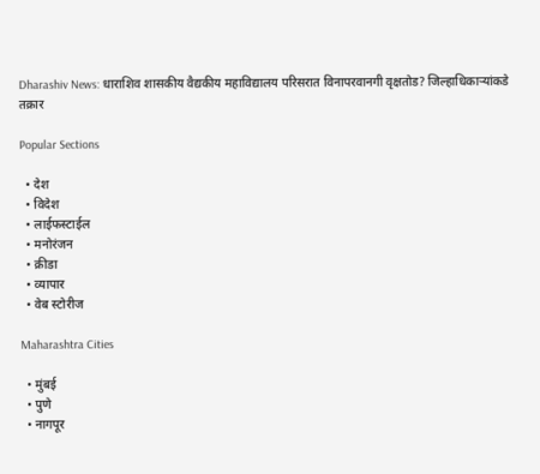Dharashiv News: धाराशिव शासकीय वैद्यकीय महाविद्यालय परिसरात विनापरवानगी वृक्षतोड? जिल्हाधिकाऱ्यांकडे तक्रार

Popular Sections

  • देश
  • विदेश
  • लाईफस्टाईल
  • मनोरंजन
  • क्रीडा
  • व्यापार
  • वेब स्टोरीज

Maharashtra Cities

  • मुंबई
  • पुणे
  • नागपूर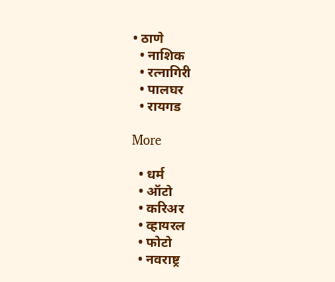• ठाणे
  • नाशिक
  • रत्नागिरी
  • पालघर
  • रायगड

More

  • धर्म
  • ऑटो
  • करिअर
  • व्हायरल
  • फोटो
  • नवराष्ट्र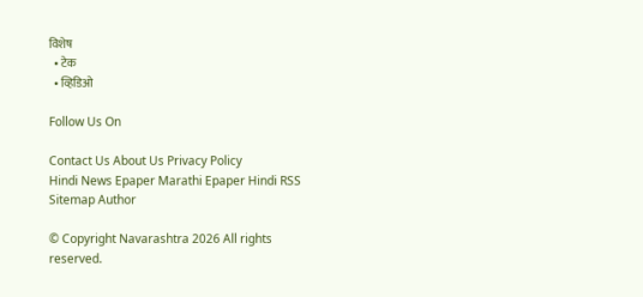विशेष
  • टेक
  • व्हिडिओ

Follow Us On

Contact Us About Us Privacy Policy
Hindi News Epaper Marathi Epaper Hindi RSS Sitemap Author

© Copyright Navarashtra 2026 All rights reserved.